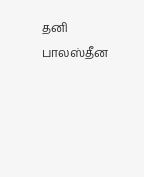தனி பாலஸ்தீன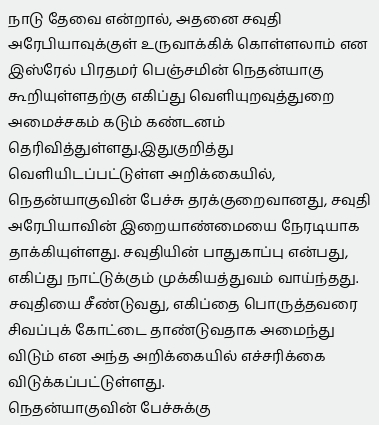நாடு தேவை என்றால், அதனை சவுதி அரேபியாவுக்குள் உருவாக்கிக் கொள்ளலாம் என இஸ்ரேல் பிரதமர் பெஞ்சமின் நெதன்யாகு கூறியுள்ளதற்கு எகிப்து வெளியுறவுத்துறை அமைச்சகம் கடும் கண்டனம் தெரிவித்துள்ளது.இதுகுறித்து வெளியிடப்பட்டுள்ள அறிக்கையில், நெதன்யாகுவின் பேச்சு தரக்குறைவானது, சவுதி அரேபியாவின் இறையாண்மையை நேரடியாக தாக்கியுள்ளது. சவுதியின் பாதுகாப்பு என்பது, எகிப்து நாட்டுக்கும் முக்கியத்துவம் வாய்ந்தது. சவுதியை சீண்டுவது, எகிப்தை பொருத்தவரை சிவப்புக் கோட்டை தாண்டுவதாக அமைந்து விடும் என அந்த அறிக்கையில் எச்சரிக்கை விடுக்கப்பட்டுள்ளது.
நெதன்யாகுவின் பேச்சுக்கு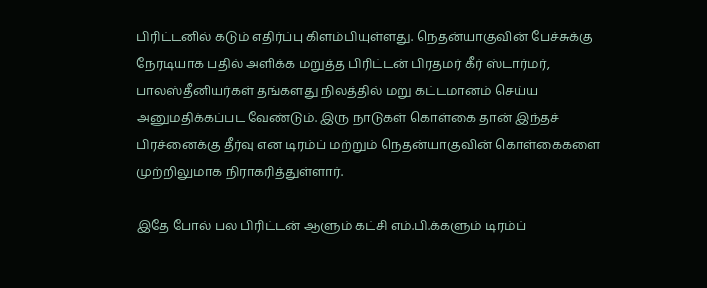பிரிட்டனில் கடும் எதிர்ப்பு கிளம்பியுள்ளது. நெதன்யாகுவின் பேச்சுக்கு நேரடியாக பதில் அளிக்க மறுத்த பிரிட்டன் பிரதமர் கீர் ஸ்டார்மர், பாலஸ்தீனியர்கள் தங்களது நிலத்தில் மறு கட்டமானம் செய்ய அனுமதிக்கப்பட வேண்டும். இரு நாடுகள் கொள்கை தான் இந்தச் பிரச்னைக்கு தீர்வு என டிரம்ப் மற்றும் நெதன்யாகுவின் கொள்கைகளை முற்றிலுமாக நிராகரித்துள்ளார்.

இதே போல் பல பிரிட்டன் ஆளும் கட்சி எம்.பி.க்களும் டிரம்ப்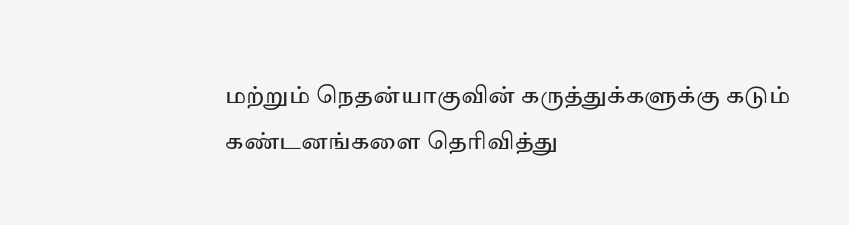மற்றும் நெதன்யாகுவின் கருத்துக்களுக்கு கடும் கண்டனங்களை தெரிவித்து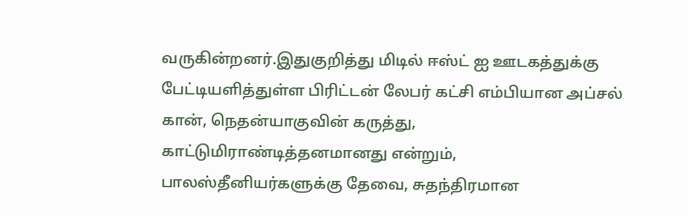வருகின்றனர்.இதுகுறித்து மிடில் ஈஸ்ட் ஐ ஊடகத்துக்கு பேட்டியளித்துள்ள பிரிட்டன் லேபர் கட்சி எம்பியான அப்சல் கான், நெதன்யாகுவின் கருத்து, காட்டுமிராண்டித்தனமானது என்றும், பாலஸ்தீனியர்களுக்கு தேவை, சுதந்திரமான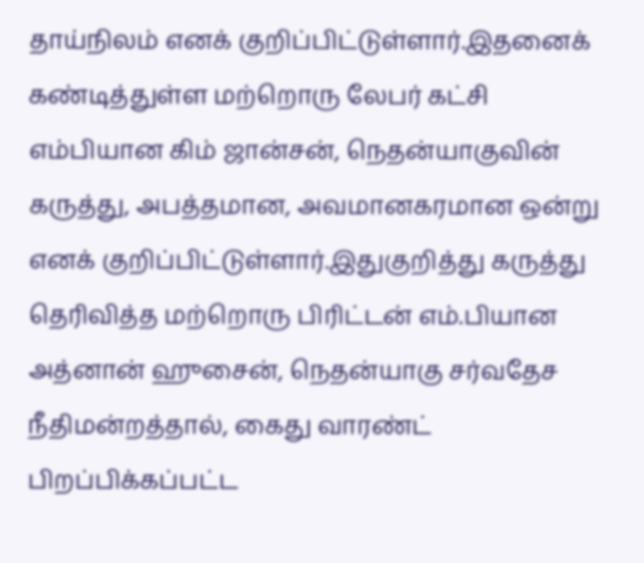தாய்நிலம் எனக் குறிப்பிட்டுள்ளார்.இதனைக் கண்டித்துள்ள மற்றொரு லேபர் கட்சி எம்பியான கிம் ஜான்சன், நெதன்யாகுவின் கருத்து, அபத்தமான, அவமானகரமான ஒன்று எனக் குறிப்பிட்டுள்ளார்.இதுகுறித்து கருத்து தெரிவித்த மற்றொரு பிரிட்டன் எம்.பியான அத்னான் ஹுசைன், நெதன்யாகு சர்வதேச நீதிமன்றத்தால், கைது வாரண்ட் பிறப்பிக்கப்பட்ட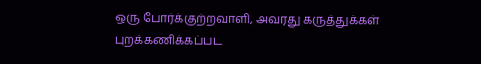ஒரு போர்க்குற்றவாளி, அவரது கருத்துக்கள் புறக்கணிக்கப்பட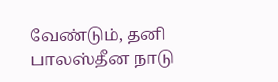வேண்டும், தனி பாலஸ்தீன நாடு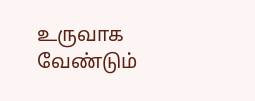உருவாக வேண்டும்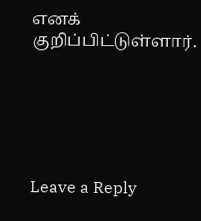எனக் குறிப்பிட்டுள்ளார்.






Leave a Reply